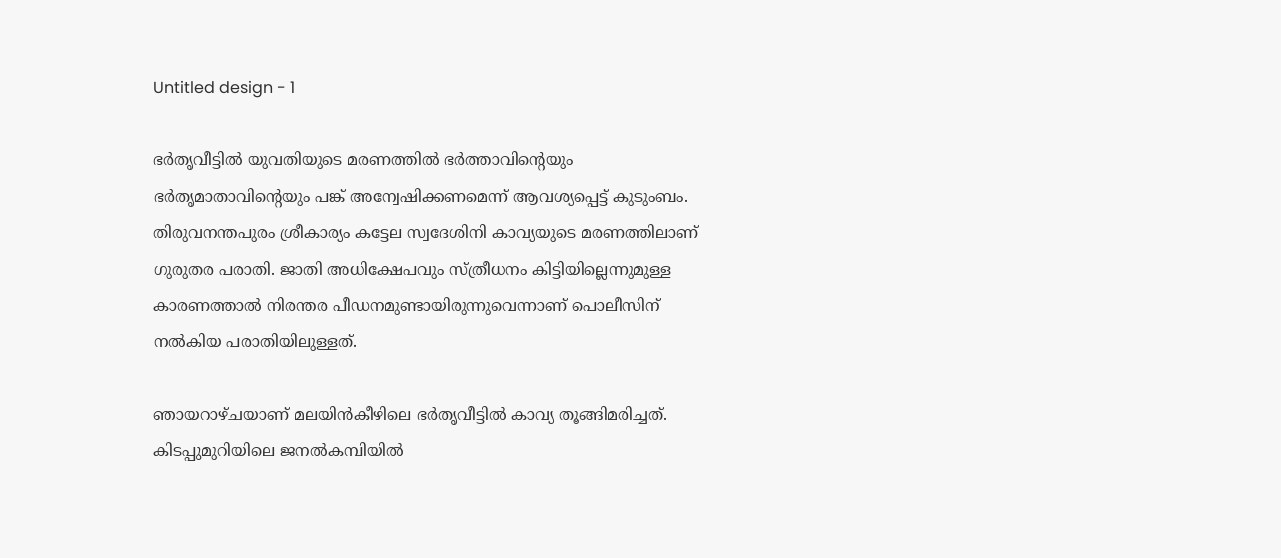Untitled design - 1

ഭർതൃവീട്ടിൽ യുവതിയുടെ മരണത്തില്‍ ഭര്‍ത്താവിന്‍റെയും ഭര്‍തൃമാതാവിന്‍റെയും പങ്ക് അന്വേഷിക്കണമെന്ന് ആവശ്യപ്പെട്ട് കുടുംബം. തിരുവനന്തപുരം ശ്രീകാര്യം കട്ടേല സ്വദേശിനി കാവ്യയുടെ മരണത്തിലാണ് ഗുരുതര പരാതി. ജാതി അധിക്ഷേപവും സ്ത്രീധനം കിട്ടിയില്ലെന്നുമുള്ള കാരണത്താല്‍ നിരന്തര പീഡനമുണ്ടായിരുന്നുവെന്നാണ് പൊലീസിന് നല്‍കിയ പരാതിയിലുള്ളത്.

ഞായറാഴ്ചയാണ് മലയിന്‍കീഴിലെ ഭർതൃവീട്ടില്‍ കാവ്യ തൂങ്ങിമരിച്ചത്. കിടപ്പുമുറിയിലെ ജനൽകമ്പിയിൽ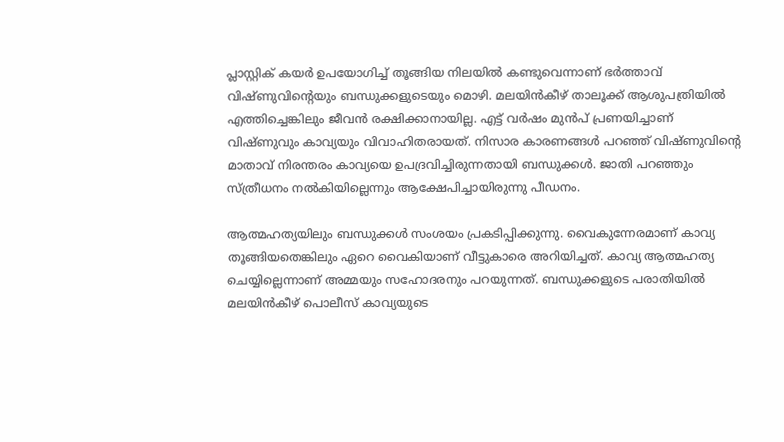പ്ലാസ്റ്റിക് കയർ ഉപയോഗിച്ച് തൂങ്ങിയ നിലയിൽ കണ്ടുവെന്നാണ് ഭര്‍ത്താവ് വിഷ്ണുവിന്‍റെയും ബന്ധുക്കളുടെയും മൊഴി. മലയിന്‍കീഴ് താലൂക്ക് ആശുപത്രിയില്‍ എത്തിച്ചെങ്കിലും ജീവന്‍ രക്ഷിക്കാനായില്ല. എട്ട് വര്‍ഷം മുന്‍പ് പ്രണയിച്ചാണ് വിഷ്ണുവും കാവ്യയും വിവാഹിതരായത്. നിസാര കാരണങ്ങള്‍ പറഞ്ഞ് വിഷ്ണുവിന്‍റെ മാതാവ് നിരന്തരം കാവ്യയെ ഉപദ്രവിച്ചിരുന്നതായി ബന്ധുക്കള്‍. ജാതി പറഞ്ഞും സ്ത്രീധനം നല്‍കിയില്ലെന്നും ആക്ഷേപിച്ചായിരുന്നു പീഡനം.

ആത്മഹത്യയിലും ബന്ധുക്കള്‍ സംശയം പ്രകടിപ്പിക്കുന്നു. വൈകുന്നേരമാണ് കാവ്യ തൂങ്ങിയതെങ്കിലും ഏറെ വൈകിയാണ് വീട്ടുകാരെ അറിയിച്ചത്. കാവ്യ ആത്മഹത്യ ചെയ്യില്ലെന്നാണ് അമ്മയും സഹോദരനും പറയുന്നത്. ബന്ധുക്കളുടെ പരാതിയില്‍ മലയിൻകീഴ് പൊലീസ് കാവ്യയുടെ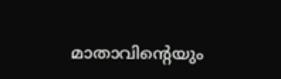മാതാവിൻ്റെയും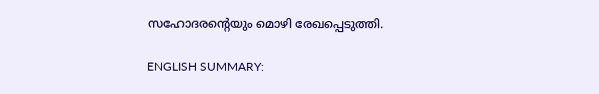സഹോദരൻ്റെയും മൊഴി രേഖപ്പെടുത്തി.

ENGLISH SUMMARY: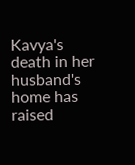Kavya's death in her husband's home has raised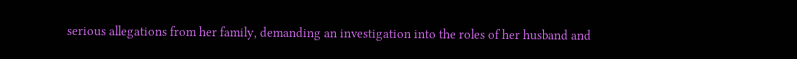serious allegations from her family, demanding an investigation into the roles of her husband and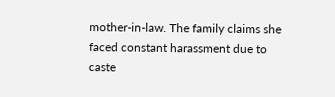mother-in-law. The family claims she faced constant harassment due to caste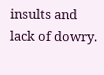insults and lack of dowry.